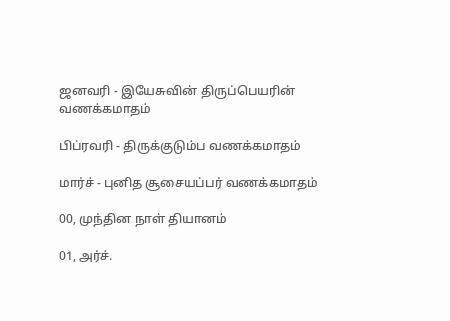ஜனவரி - இயேசுவின் திருப்பெயரின் வணக்கமாதம்

பிப்ரவரி - திருக்குடும்ப வணக்கமாதம்

மார்ச் - புனித சூசையப்பர் வணக்கமாதம்

00, முந்தின நாள் தியானம்

01, அர்ச்.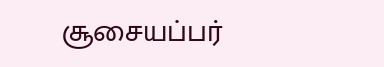சூசையப்பர்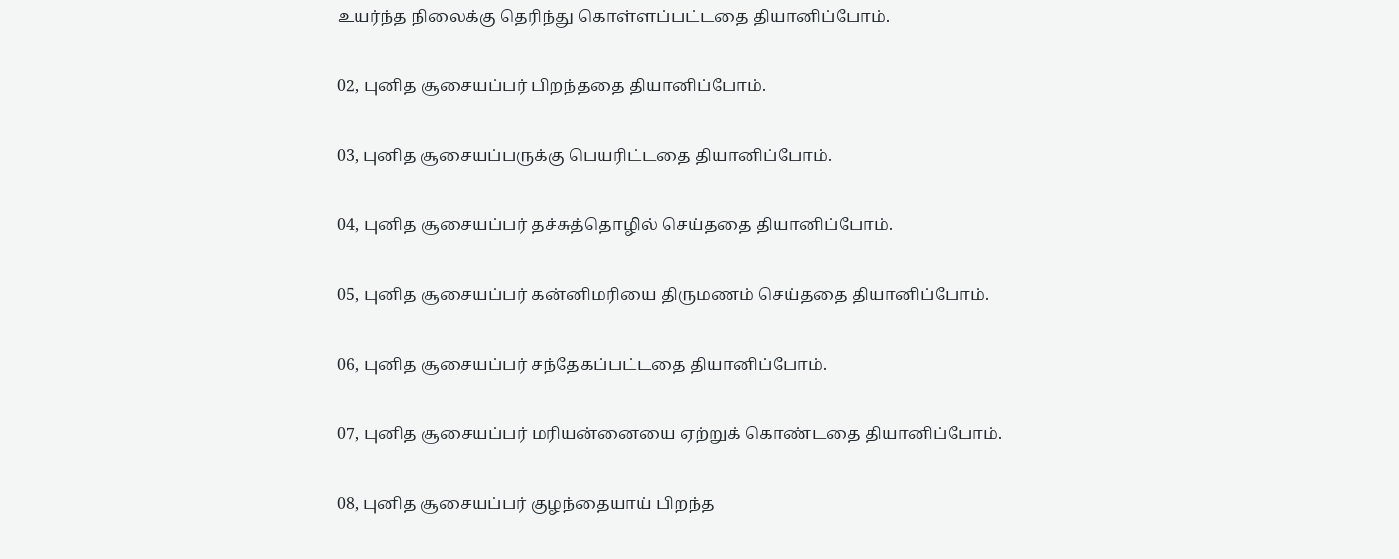உயர்ந்த நிலைக்கு தெரிந்து கொள்ளப்பட்டதை தியானிப்போம்.

02, புனித சூசையப்பர் பிறந்ததை தியானிப்போம்.

03, புனித சூசையப்பருக்கு பெயரிட்டதை தியானிப்போம்.

04, புனித சூசையப்பர் தச்சுத்தொழில் செய்ததை தியானிப்போம்.

05, புனித சூசையப்பர் கன்னிமரியை திருமணம் செய்ததை தியானிப்போம்.

06, புனித சூசையப்பர் சந்தேகப்பட்டதை தியானிப்போம்.

07, புனித சூசையப்பர் மரியன்னையை ஏற்றுக் கொண்டதை தியானிப்போம்.

08, புனித சூசையப்பர் குழந்தையாய் பிறந்த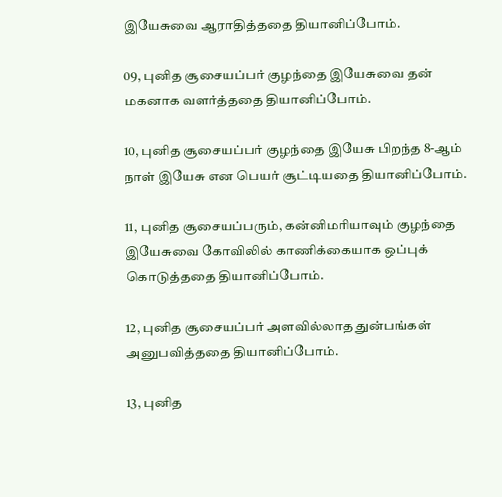இயேசுவை ஆராதித்ததை தியானிப்போம்.

09, புனித சூசையப்பர் குழந்தை இயேசுவை தன் மகனாக வளர்த்ததை தியானிப்போம்.

10, புனித சூசையப்பர் குழந்தை இயேசு பிறந்த 8-ஆம் நாள் இயேசு என பெயர் சூட்டியதை தியானிப்போம்.

11, புனித சூசையப்பரும், கன்னிமரியாவும் குழந்தை இயேசுவை கோவிலில் காணிக்கையாக ஒப்புக் கொடுத்ததை தியானிப்போம்.

12, புனித சூசையப்பர் அளவில்லாத துன்பங்கள் அனுபவித்ததை தியானிப்போம்.

13, புனித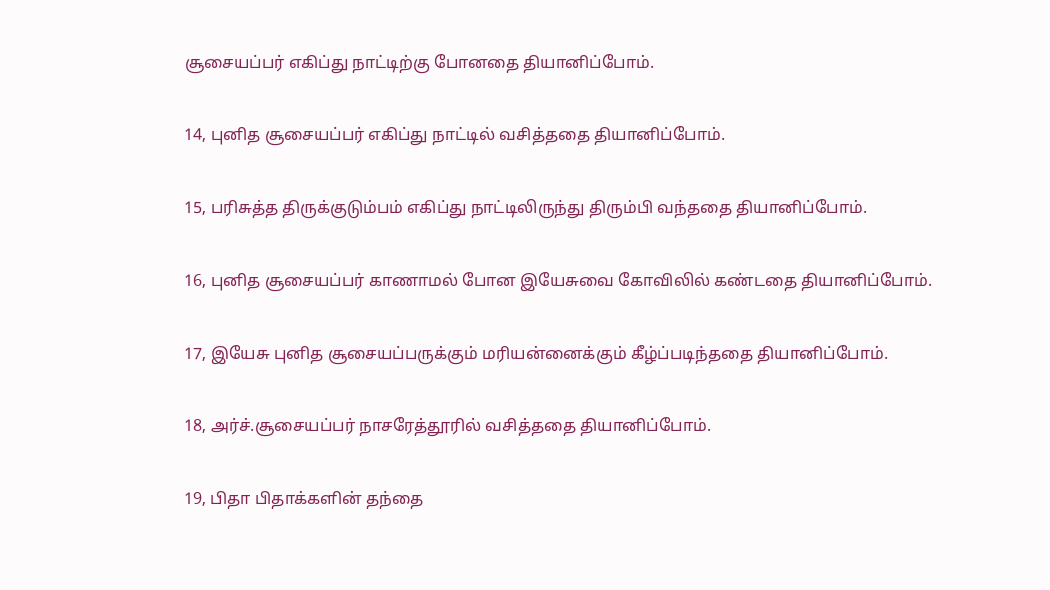சூசையப்பர் எகிப்து நாட்டிற்கு போனதை தியானிப்போம்.

14, புனித சூசையப்பர் எகிப்து நாட்டில் வசித்ததை தியானிப்போம்.

15, பரிசுத்த திருக்குடும்பம் எகிப்து நாட்டிலிருந்து திரும்பி வந்ததை தியானிப்போம்.

16, புனித சூசையப்பர் காணாமல் போன இயேசுவை கோவிலில் கண்டதை தியானிப்போம்.

17, இயேசு புனித சூசையப்பருக்கும் மரியன்னைக்கும் கீழ்ப்படிந்ததை தியானிப்போம்.

18, அர்ச்.சூசையப்பர் நாசரேத்தூரில் வசித்ததை தியானிப்போம்.

19, பிதா பிதாக்களின் தந்தை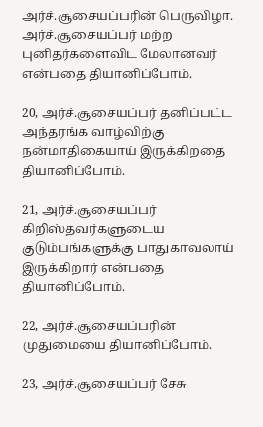அர்ச்.சூசையப்பரின் பெருவிழா. அர்ச்.சூசையப்பர் மற்ற புனிதர்களைவிட மேலானவர் என்பதை தியானிப்போம்.

20, அர்ச்.சூசையப்பர் தனிப்பட்ட அந்தரங்க வாழ்விற்கு நன்மாதிகையாய் இருக்கிறதை தியானிப்போம்.

21, அர்ச்.சூசையப்பர் கிறிஸ்தவர்களுடைய குடும்பங்களுக்கு பாதுகாவலாய் இருக்கிறார் என்பதை தியானிப்போம்.

22, அர்ச்.சூசையப்பரின் முதுமையை தியானிப்போம்.

23, அர்ச்.சூசையப்பர் சேசு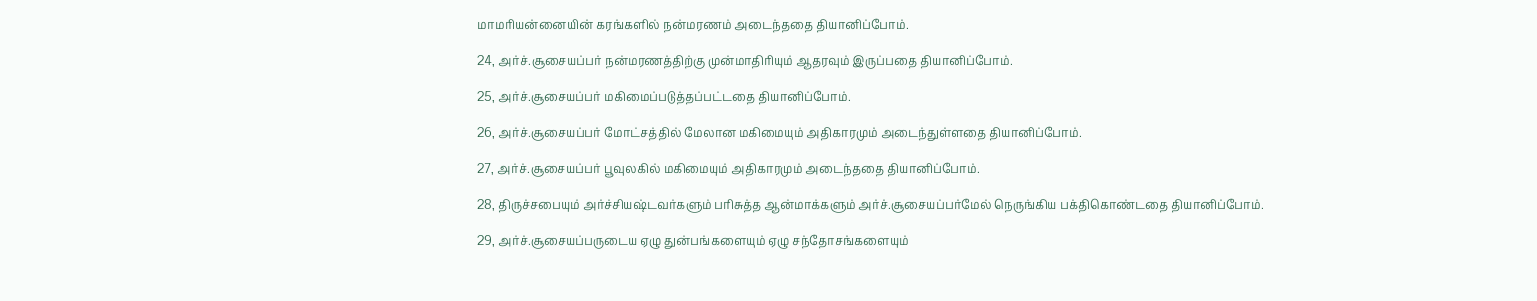மாமரியன்னையின் கரங்களில் நன்மரணம் அடைந்ததை தியானிப்போம்.

24, அர்ச்.சூசையப்பர் நன்மரணத்திற்கு முன்மாதிரியும் ஆதரவும் இருப்பதை தியானிப்போம்.

25, அர்ச்.சூசையப்பர் மகிமைப்படுத்தப்பட்டதை தியானிப்போம்.

26, அர்ச்.சூசையப்பர் மோட்சத்தில் மேலான மகிமையும் அதிகாரமும் அடைந்துள்ளதை தியானிப்போம்.

27, அர்ச்.சூசையப்பர் பூவுலகில் மகிமையும் அதிகாரமும் அடைந்ததை தியானிப்போம்.

28, திருச்சபையும் அர்ச்சியஷ்டவர்களும் பரிசுத்த ஆன்மாக்களும் அர்ச்.சூசையப்பர்மேல் நெருங்கிய பக்திகொண்டதை தியானிப்போம்.

29, அர்ச்.சூசையப்பருடைய ஏழு துன்பங்களையும் ஏழு சந்தோசங்களையும்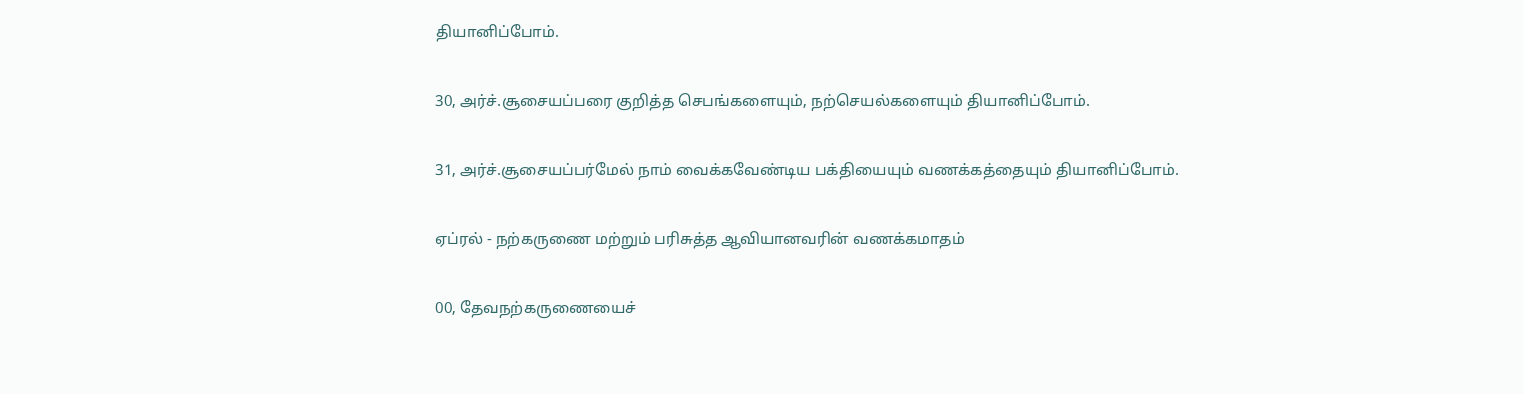தியானிப்போம்.

30, அர்ச்.சூசையப்பரை குறித்த செபங்களையும், நற்செயல்களையும் தியானிப்போம்.

31, அர்ச்.சூசையப்பர்மேல் நாம் வைக்கவேண்டிய பக்தியையும் வணக்கத்தையும் தியானிப்போம்.

ஏப்ரல் - நற்கருணை மற்றும் பரிசுத்த ஆவியானவரின் வணக்கமாதம்

00, தேவநற்கருணையைச்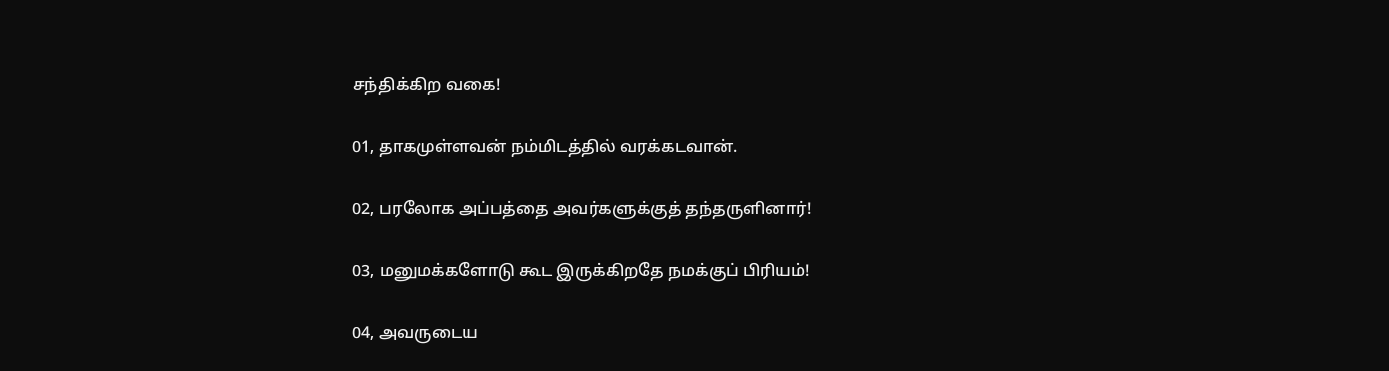சந்திக்கிற வகை!

01, தாகமுள்ளவன் நம்மிடத்தில் வரக்கடவான்.

02, பரலோக அப்பத்தை அவர்களுக்குத் தந்தருளினார்!

03, மனுமக்களோடு கூட இருக்கிறதே நமக்குப் பிரியம்!

04, அவருடைய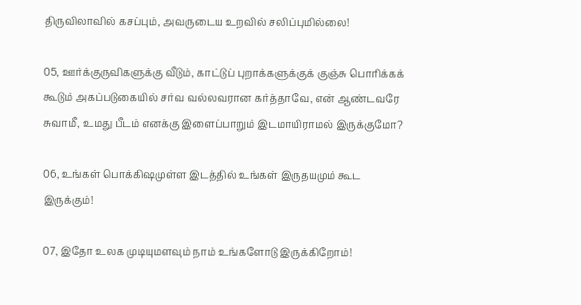திருவிலாவில் கசப்பும், அவருடைய உறவில் சலிப்புமில்லை!

05, ஊர்க்குருவிகளுக்கு வீடும், காட்டுப் புறாக்களுக்குக் குஞ்சு பொரிக்கக் கூடும் அகப்படுகையில் சர்வ வல்லவரான கர்த்தாவே, என் ஆண்டவரே சுவாமீ, உமது பீடம் எனக்கு இளைப்பாறும் இடமாயிராமல் இருக்குமோ?

06, உங்கள் பொக்கிஷமுள்ள இடத்தில் உங்கள் இருதயமும் கூட இருக்கும்!

07, இதோ உலக முடியுமளவும் நாம் உங்களோடு இருக்கிறோம்!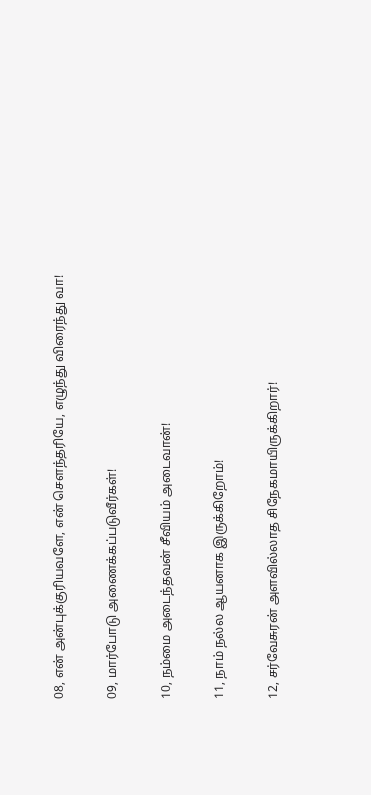08, என் அன்புக்குரியவளே, என் சௌந்தரியே, எழுந்து விரைந்து வா!

09, மார்போடு அணைக்கப்படுவீர்கள்!

10, நம்மை அடைந்தவன் சீவியம் அடைவான்!

11, நாம் நல்ல ஆயனாக இருக்கிறோம்!

12, சர்வேசுரன் அளவில்லாத சிநேகமாயிருக்கிறார்!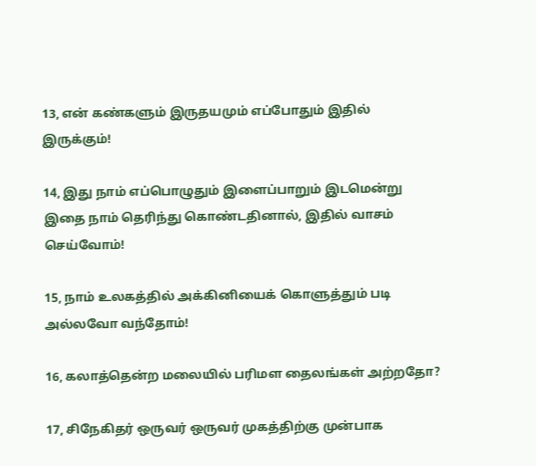13, என் கண்களும் இருதயமும் எப்போதும் இதில் இருக்கும்!

14, இது நாம் எப்பொழுதும் இளைப்பாறும் இடமென்று இதை நாம் தெரிந்து கொண்டதினால், இதில் வாசம் செய்வோம்!

15, நாம் உலகத்தில் அக்கினியைக் கொளுத்தும் படி அல்லவோ வந்தோம்!

16, கலாத்தென்ற மலையில் பரிமள தைலங்கள் அற்றதோ?

17, சிநேகிதர் ஒருவர் ஒருவர் முகத்திற்கு முன்பாக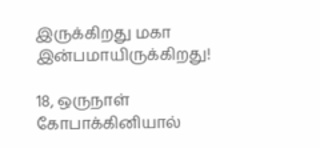இருக்கிறது மகா இன்பமாயிருக்கிறது!

18, ஒருநாள் கோபாக்கினியால்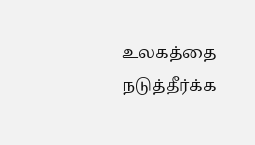உலகத்தை நடுத்தீர்க்க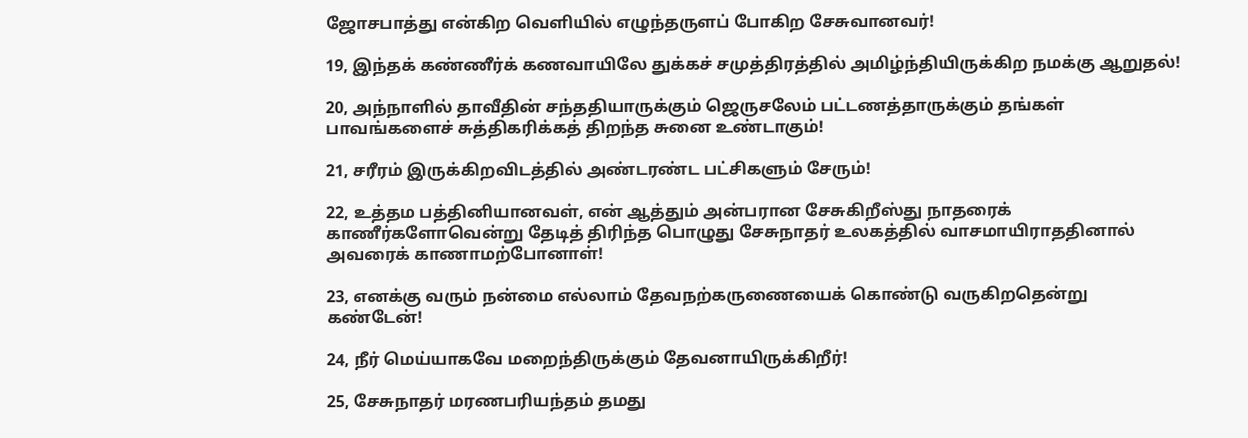ஜோசபாத்து என்கிற வெளியில் எழுந்தருளப் போகிற சேசுவானவர்!

19, இந்தக் கண்ணீர்க் கணவாயிலே துக்கச் சமுத்திரத்தில் அமிழ்ந்தியிருக்கிற நமக்கு ஆறுதல்!

20, அந்நாளில் தாவீதின் சந்ததியாருக்கும் ஜெருசலேம் பட்டணத்தாருக்கும் தங்கள் பாவங்களைச் சுத்திகரிக்கத் திறந்த சுனை உண்டாகும்!

21, சரீரம் இருக்கிறவிடத்தில் அண்டரண்ட பட்சிகளும் சேரும்!

22, உத்தம பத்தினியானவள், என் ஆத்தும் அன்பரான சேசுகிறீஸ்து நாதரைக் காணீர்களோவென்று தேடித் திரிந்த பொழுது சேசுநாதர் உலகத்தில் வாசமாயிராததினால் அவரைக் காணாமற்போனாள்!

23, எனக்கு வரும் நன்மை எல்லாம் தேவநற்கருணையைக் கொண்டு வருகிறதென்று கண்டேன்!

24, நீர் மெய்யாகவே மறைந்திருக்கும் தேவனாயிருக்கிறீர்!

25, சேசுநாதர் மரணபரியந்தம் தமது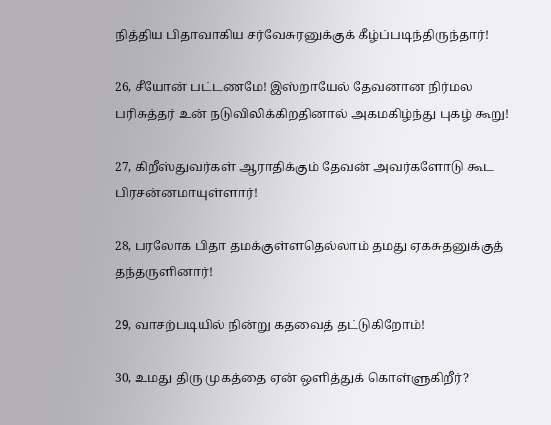நித்திய பிதாவாகிய சர்வேசுரனுக்குக் கீழ்ப்படிந்திருந்தார்!

26, சீயோன் பட்டணமே! இஸ்றாயேல் தேவனான நிர்மல பரிசுத்தர் உன் நடுவிலிக்கிறதினால் அகமகிழ்ந்து புகழ் கூறு!

27, கிறீஸ்துவர்கள் ஆராதிக்கும் தேவன் அவர்களோடு கூட பிரசன்னமாயுள்ளார்!

28, பரலோக பிதா தமக்குள்ளதெல்லாம் தமது ஏகசுதனுக்குத் தந்தருளினார்!

29, வாசற்படியில் நின்று கதவைத் தட்டுகிறோம்!

30, உமது திரு முகத்தை ஏன் ஒளித்துக் கொள்ளுகிறீர்?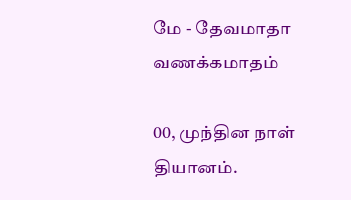மே - தேவமாதா வணக்கமாதம்

00, முந்தின நாள் தியானம்.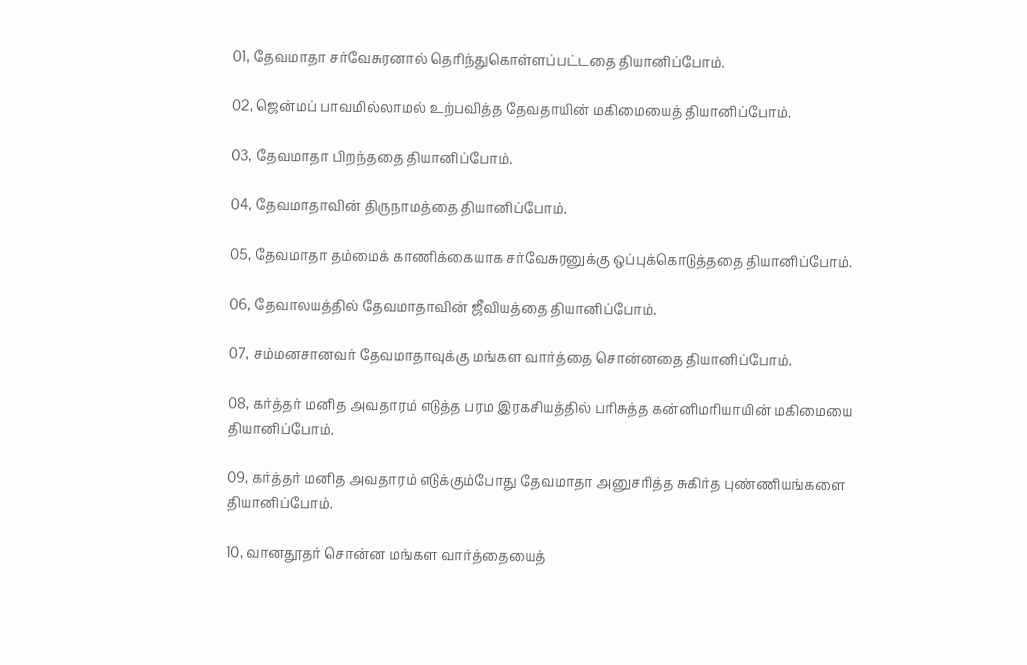01, தேவமாதா சர்வேசுரனால் தெரிந்துகொள்ளப்பட்டதை தியானிப்போம்.

02, ஜென்மப் பாவமில்லாமல் உற்பவித்த தேவதாயின் மகிமையைத் தியானிப்போம்.

03, தேவமாதா பிறந்ததை தியானிப்போம்.

04, தேவமாதாவின் திருநாமத்தை தியானிப்போம்.

05, தேவமாதா தம்மைக் காணிக்கையாக சர்வேசுரனுக்கு ஒப்புக்கொடுத்ததை தியானிப்போம்.

06, தேவாலயத்தில் தேவமாதாவின் ஜீவியத்தை தியானிப்போம்.

07, சம்மனசானவர் தேவமாதாவுக்கு மங்கள வார்த்தை சொன்னதை தியானிப்போம்.

08, கர்த்தர் மனித அவதாரம் எடுத்த பரம இரகசியத்தில் பரிசுத்த கன்னிமரியாயின் மகிமையை தியானிப்போம்.

09, கர்த்தர் மனித அவதாரம் எடுக்கும்போது தேவமாதா அனுசரித்த சுகிர்த புண்ணியங்களை தியானிப்போம்.

10, வானதூதர் சொன்ன மங்கள வார்த்தையைத்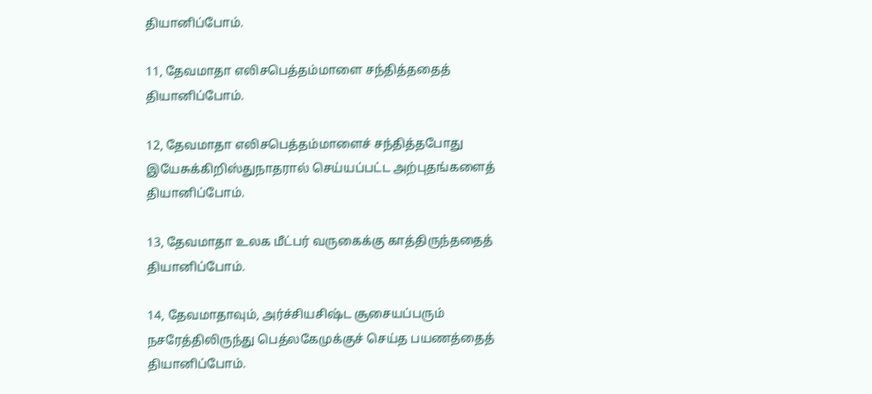தியானிப்போம்.

11, தேவமாதா எலிசபெத்தம்மாளை சந்தித்ததைத் தியானிப்போம்.

12, தேவமாதா எலிசபெத்தம்மாளைச் சந்தித்தபோது இயேசுக்கிறிஸ்துநாதரால் செய்யப்பட்ட அற்புதங்களைத் தியானிப்போம்.

13, தேவமாதா உலக மீட்பர் வருகைக்கு காத்திருந்ததைத் தியானிப்போம்.

14, தேவமாதாவும், அர்ச்சியசிஷ்ட சூசையப்பரும் நசரேத்திலிருந்து பெத்லகேமுக்குச் செய்த பயணத்தைத் தியானிப்போம்.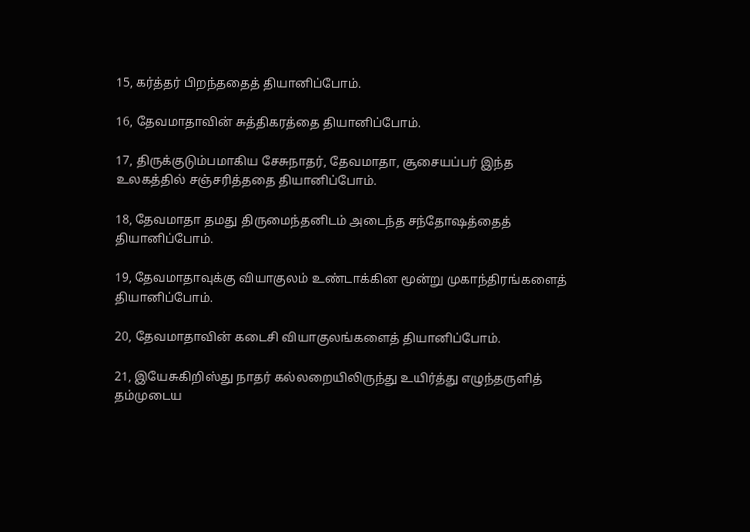15, கர்த்தர் பிறந்ததைத் தியானிப்போம்.

16, தேவமாதாவின் சுத்திகரத்தை தியானிப்போம்.

17, திருக்குடும்பமாகிய சேசுநாதர், தேவமாதா, சூசையப்பர் இந்த உலகத்தில் சஞ்சரித்ததை தியானிப்போம்.

18, தேவமாதா தமது திருமைந்தனிடம் அடைந்த சந்தோஷத்தைத் தியானிப்போம்.

19, தேவமாதாவுக்கு வியாகுலம் உண்டாக்கின மூன்று முகாந்திரங்களைத் தியானிப்போம்.

20, தேவமாதாவின் கடைசி வியாகுலங்களைத் தியானிப்போம்.

21, இயேசுகிறிஸ்து நாதர் கல்லறையிலிருந்து உயிர்த்து எழுந்தருளித் தம்முடைய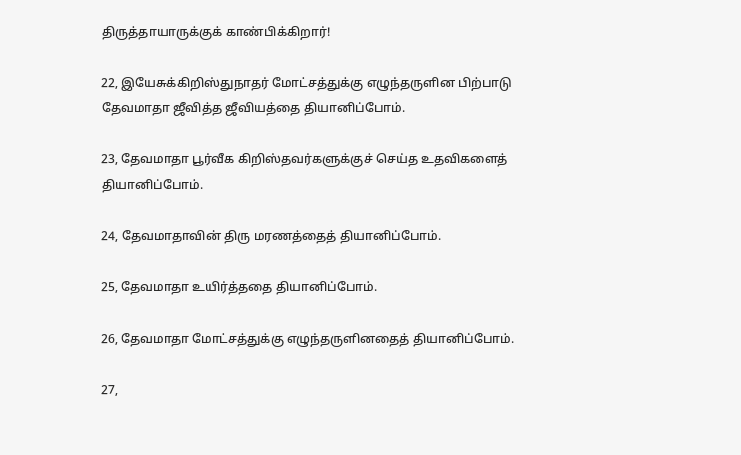திருத்தாயாருக்குக் காண்பிக்கிறார்!

22, இயேசுக்கிறிஸ்துநாதர் மோட்சத்துக்கு எழுந்தருளின பிற்பாடு தேவமாதா ஜீவித்த ஜீவியத்தை தியானிப்போம்.

23, தேவமாதா பூர்வீக கிறிஸ்தவர்களுக்குச் செய்த உதவிகளைத் தியானிப்போம்.

24, தேவமாதாவின் திரு மரணத்தைத் தியானிப்போம்.

25, தேவமாதா உயிர்த்ததை தியானிப்போம்.

26, தேவமாதா மோட்சத்துக்கு எழுந்தருளினதைத் தியானிப்போம்.

27,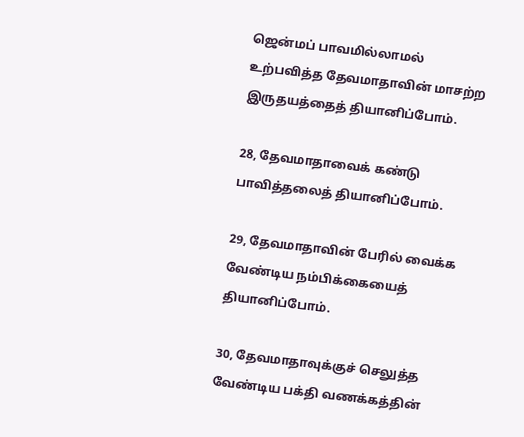ஜென்மப் பாவமில்லாமல் உற்பவித்த தேவமாதாவின் மாசற்ற இருதயத்தைத் தியானிப்போம்.

28, தேவமாதாவைக் கண்டு பாவித்தலைத் தியானிப்போம்.

29, தேவமாதாவின் பேரில் வைக்க வேண்டிய நம்பிக்கையைத் தியானிப்போம்.

30, தேவமாதாவுக்குச் செலுத்த வேண்டிய பக்தி வணக்கத்தின்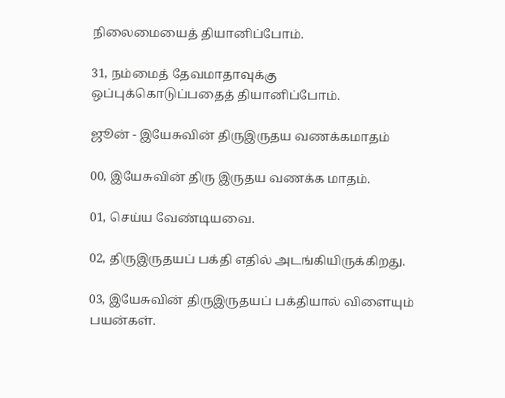நிலைமையைத் தியானிப்போம்.

31, நம்மைத் தேவமாதாவுக்கு ஒப்புக்கொடுப்பதைத் தியானிப்போம்.

ஜூன் - இயேசுவின் திருஇருதய வணக்கமாதம்

00, இயேசுவின் திரு இருதய வணக்க மாதம்.

01, செய்ய வேண்டியவை.

02, திருஇருதயப் பக்தி எதில் அடங்கியிருக்கிறது.

03, இயேசுவின் திருஇருதயப் பக்தியால் விளையும் பயன்கள்.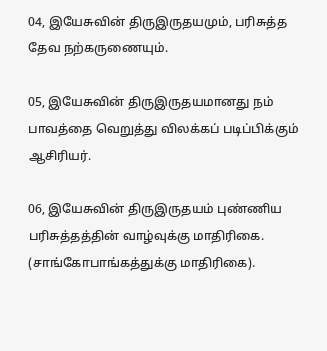04, இயேசுவின் திருஇருதயமும், பரிசுத்த தேவ நற்கருணையும்.

05, இயேசுவின் திருஇருதயமானது நம் பாவத்தை வெறுத்து விலக்கப் படிப்பிக்கும் ஆசிரியர்.

06, இயேசுவின் திருஇருதயம் புண்ணிய பரிசுத்தத்தின் வாழ்வுக்கு மாதிரிகை. (சாங்கோபாங்கத்துக்கு மாதிரிகை).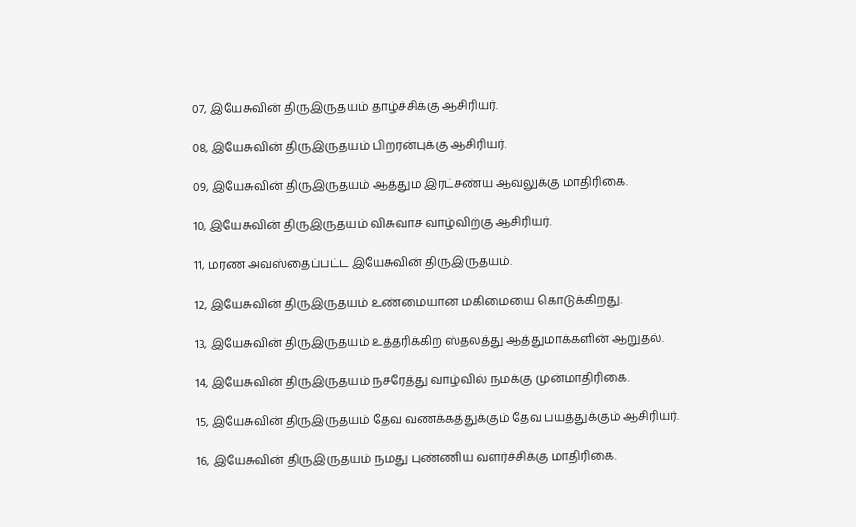07, இயேசுவின் திருஇருதயம் தாழ்ச்சிக்கு ஆசிரியர்.

08, இயேசுவின் திருஇருதயம் பிறரன்புக்கு ஆசிரியர்.

09, இயேசுவின் திருஇருதயம் ஆத்தும இரட்சண்ய ஆவலுக்கு மாதிரிகை.

10, இயேசுவின் திருஇருதயம் விசுவாச வாழ்விற்கு ஆசிரியர்.

11, மரண அவஸ்தைப்பட்ட இயேசுவின் திருஇருதயம்.

12, இயேசுவின் திருஇருதயம் உண்மையான மகிமையை கொடுக்கிறது.

13, இயேசுவின் திருஇருதயம் உத்தரிக்கிற ஸ்தலத்து ஆத்துமாக்களின் ஆறுதல்.

14, இயேசுவின் திருஇருதயம் நசரேத்து வாழ்வில் நமக்கு முன்மாதிரிகை.

15, இயேசுவின் திருஇருதயம் தேவ வணக்கத்துக்கும் தேவ பயத்துக்கும் ஆசிரியர்.

16, இயேசுவின் திருஇருதயம் நமது புண்ணிய வளர்ச்சிக்கு மாதிரிகை.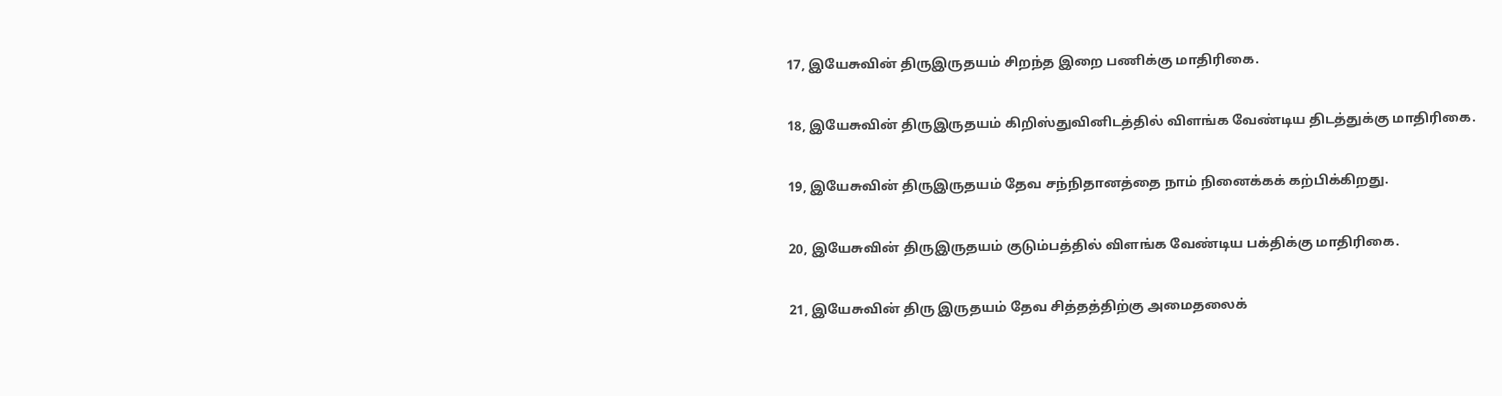17, இயேசுவின் திருஇருதயம் சிறந்த இறை பணிக்கு மாதிரிகை.

18, இயேசுவின் திருஇருதயம் கிறிஸ்துவினிடத்தில் விளங்க வேண்டிய திடத்துக்கு மாதிரிகை.

19, இயேசுவின் திருஇருதயம் தேவ சந்நிதானத்தை நாம் நினைக்கக் கற்பிக்கிறது.

20, இயேசுவின் திருஇருதயம் குடும்பத்தில் விளங்க வேண்டிய பக்திக்கு மாதிரிகை.

21, இயேசுவின் திரு இருதயம் தேவ சித்தத்திற்கு அமைதலைக்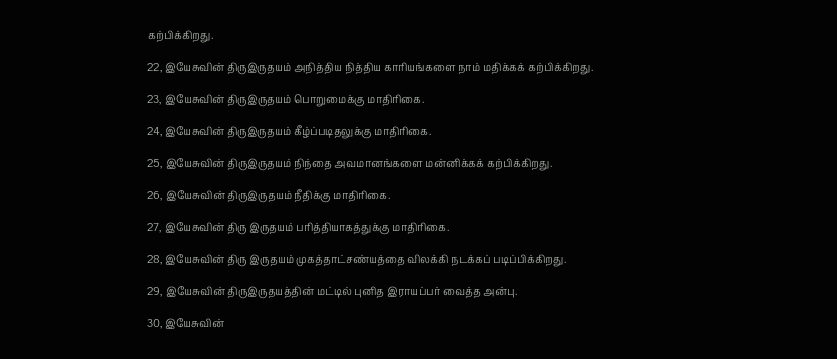கற்பிக்கிறது.

22, இயேசுவின் திருஇருதயம் அநித்திய நித்திய காரியங்களை நாம் மதிக்கக் கற்பிக்கிறது.

23, இயேசுவின் திருஇருதயம் பொறுமைக்கு மாதிரிகை.

24, இயேசுவின் திருஇருதயம் கீழ்ப்படிதலுக்கு மாதிரிகை.

25, இயேசுவின் திருஇருதயம் நிந்தை அவமானங்களை மன்னிக்கக் கற்பிக்கிறது.

26, இயேசுவின் திருஇருதயம் நீதிக்கு மாதிரிகை.

27, இயேசுவின் திரு இருதயம் பரித்தியாகத்துக்கு மாதிரிகை.

28, இயேசுவின் திரு இருதயம் முகத்தாட்சண்யத்தை விலக்கி நடக்கப் படிப்பிக்கிறது.

29, இயேசுவின் திருஇருதயத்தின் மட்டில் புனித இராயப்பர் வைத்த அன்பு.

30, இயேசுவின்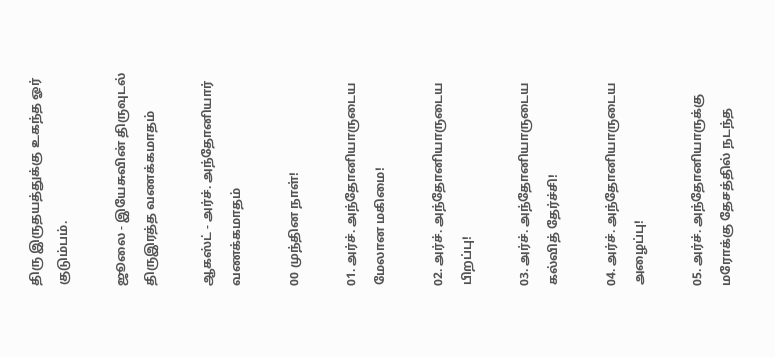திரு இருதயத்துக்கு உகந்த ஓர் குடும்பம்.

ஜூலை - இயேசுவின் திருவுடல் திருஇரத்த வணக்கமாதம்

ஆகஸ்ட் - அர்ச். அந்தோனியார் வணக்கமாதம்

00 முந்தின நாள்!

01. அர்ச். அந்தோனியாருடைய மேலான மகிமை!

02. அர்ச். அந்தோனியாருடைய பிறப்பு!

03. அர்ச். அந்தோனியாருடைய கல்வித் தேர்ச்சி!

04. அர்ச். அந்தோனியாருடைய அழைப்பு!

05. அர்ச். அந்தோனியாருக்கு மரோக்கு தேசத்தில் நடந்த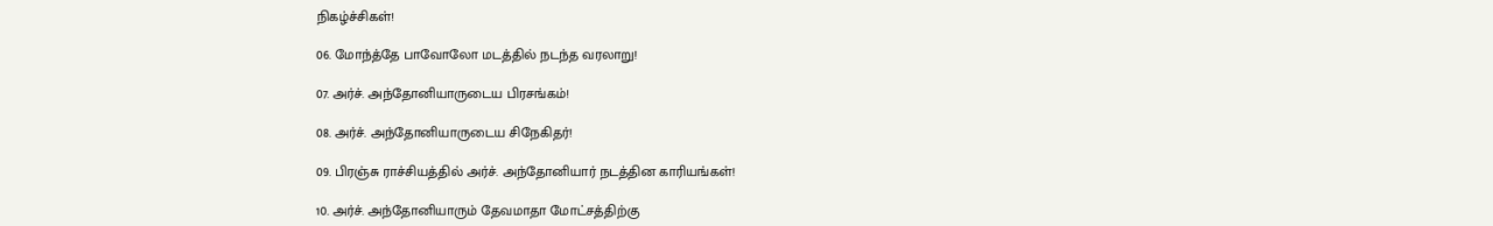நிகழ்ச்சிகள்!

06. மோந்த்தே பாவோலோ மடத்தில் நடந்த வரலாறு!

07. அர்ச். அந்தோனியாருடைய பிரசங்கம்!

08. அர்ச். அந்தோனியாருடைய சிநேகிதர்!

09. பிரஞ்சு ராச்சியத்தில் அர்ச். அந்தோனியார் நடத்தின காரியங்கள்!

10. அர்ச். அந்தோனியாரும் தேவமாதா மோட்சத்திற்கு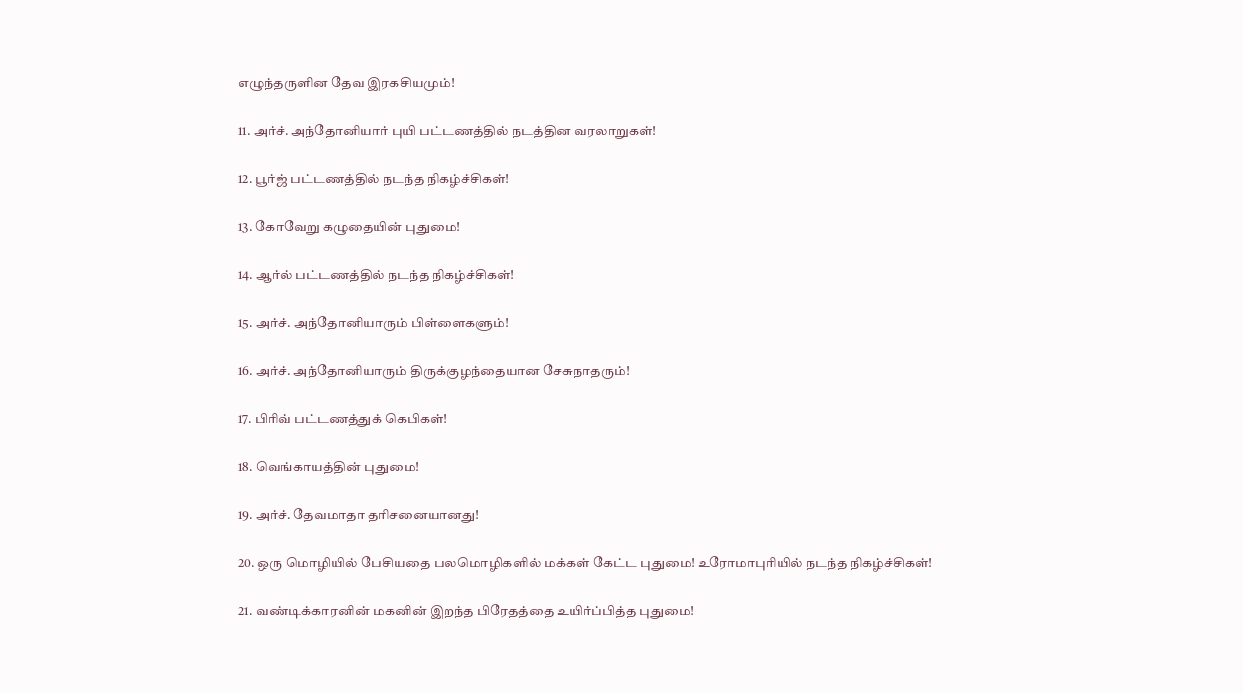எழுந்தருளின தேவ இரகசியமும்!

11. அர்ச். அந்தோனியார் புயி பட்டணத்தில் நடத்தின வரலாறுகள்!

12. பூர்ஜ் பட்டணத்தில் நடந்த நிகழ்ச்சிகள்!

13. கோவேறு கழுதையின் புதுமை!

14. ஆர்ல் பட்டணத்தில் நடந்த நிகழ்ச்சிகள்!

15. அர்ச். அந்தோனியாரும் பிள்ளைகளும்!

16. அர்ச். அந்தோனியாரும் திருக்குழந்தையான சேசுநாதரும்!

17. பிரிவ் பட்டணத்துக் கெபிகள்!

18. வெங்காயத்தின் புதுமை!

19. அர்ச். தேவமாதா தரிசனையானது!

20. ஒரு மொழியில் பேசியதை பலமொழிகளில் மக்கள் கேட்ட புதுமை! உரோமாபுரியில் நடந்த நிகழ்ச்சிகள்!

21. வண்டிக்காரனின் மகனின் இறந்த பிரேதத்தை உயிர்ப்பித்த புதுமை!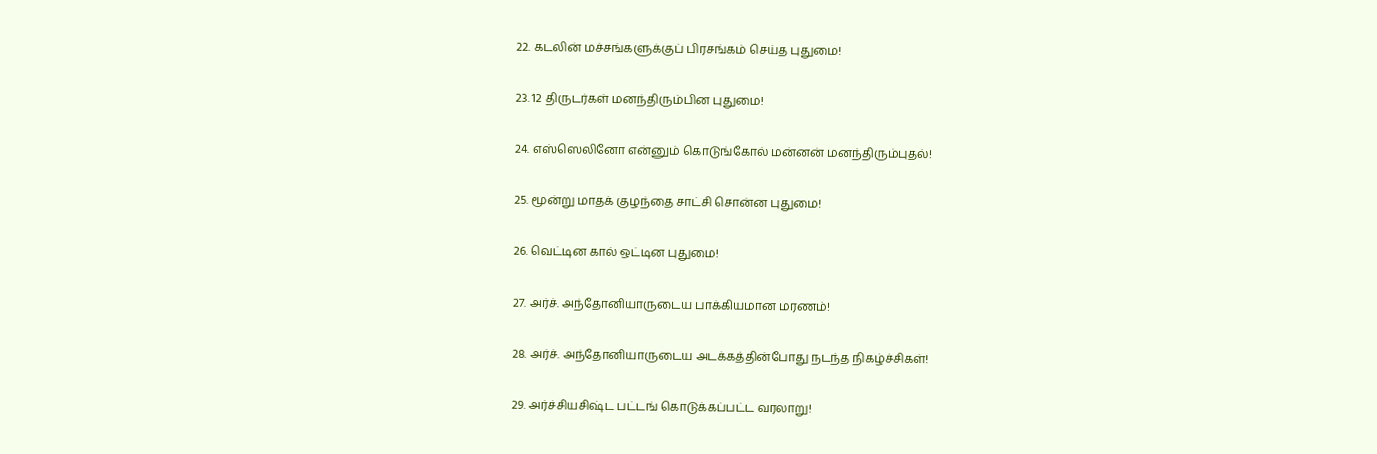22. கடலின் மச்சங்களுக்குப் பிரசங்கம் செய்த புதுமை!

23. 12 திருடர்கள் மனந்திரும்பின புதுமை!

24. எஸ்ஸெலினோ என்னும் கொடுங்கோல் மன்னன் மனந்திரும்புதல்!

25. மூன்று மாதக் குழந்தை சாட்சி சொன்ன புதுமை!

26. வெட்டின கால் ஒட்டின புதுமை!

27. அர்ச். அந்தோனியாருடைய பாக்கியமான மரணம்!

28. அர்ச். அந்தோனியாருடைய அடக்கத்தின்போது நடந்த நிகழ்ச்சிகள்!

29. அர்ச்சியசிஷ்ட பட்டங் கொடுக்கப்பட்ட வரலாறு!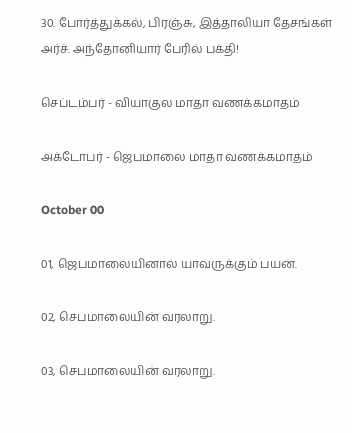30. போர்த்துக்கல், பிரஞ்சு, இத்தாலியா தேசங்கள் அர்ச். அந்தோனியார் பேரில் பக்தி!

செப்டம்பர் - வியாகுல மாதா வணக்கமாதம்

அக்டோபர் - ஜெபமாலை மாதா வணக்கமாதம்

October 00

01, ஜெபமாலையினால் யாவருக்கும் பயன்.

02, செபமாலையின் வரலாறு.

03, செபமாலையின் வரலாறு.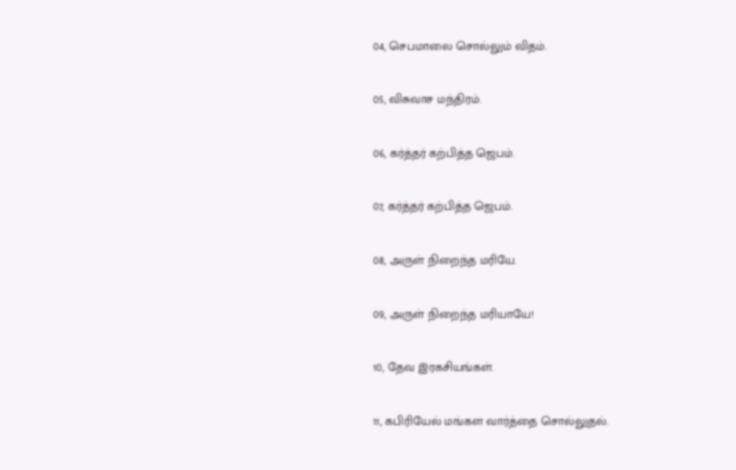04, செபமாலை சொல்லும் விதம்.

05, விசுவாச மந்திரம்.

06, கர்த்தர் கற்பித்த ஜெபம்.

07, கர்த்தர் கற்பித்த ஜெபம்.

08, அருள் நிறைந்த மரியே.

09, அருள் நிறைந்த மரியாயே!

10, தேவ இரகசியங்கள்.

11, கபிரியேல் மங்கள வார்த்தை சொல்லுதல்.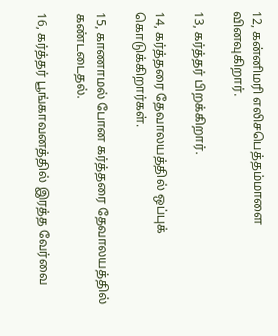12, கன்னிமரி எலிசபெத்தம்மாளை வினவுகிறார்.

13, கர்த்தர் பிறக்கிறார்.

14, கர்த்தரை தேவாலயத்தில் ஒப்புக் கொடுக்கிறார்கள்.

15, காணாமல் போன கர்த்தரை தேவாலயத்தில் கண்டடைதல்.

16, கர்த்தர் பூங்காவனத்தில் இரத்த வேர்வை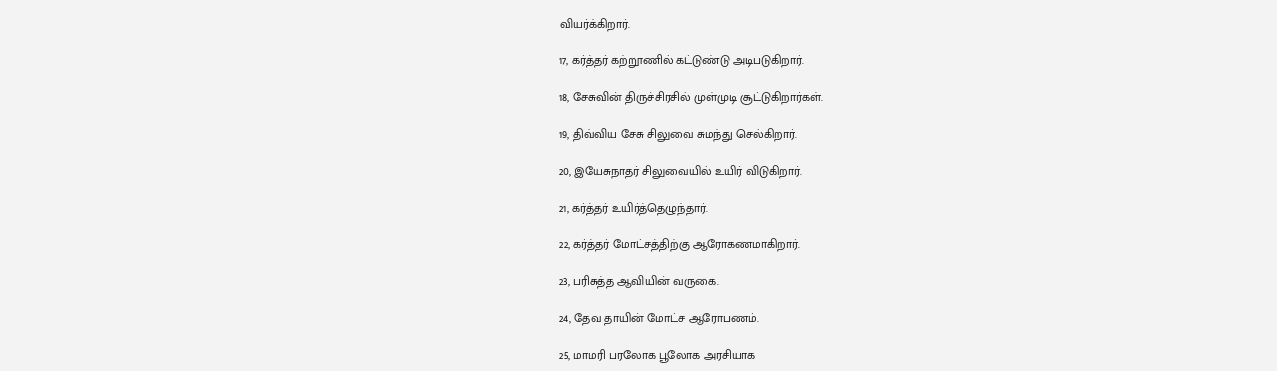வியர்க்கிறார்.

17, கர்த்தர் கற்றூணில் கட்டுண்டு அடிபடுகிறார்.

18, சேசுவின் திருச்சிரசில் முள்முடி சூட்டுகிறார்கள்.

19, திவ்விய சேசு சிலுவை சுமந்து செல்கிறார்.

20, இயேசுநாதர் சிலுவையில் உயிர் விடுகிறார்.

21, கர்த்தர் உயிர்த்தெழுந்தார்.

22, கர்த்தர் மோட்சத்திற்கு ஆரோகணமாகிறார்.

23, பரிசுத்த ஆவியின் வருகை.

24, தேவ தாயின் மோட்ச ஆரோபணம்.

25, மாமரி பரலோக பூலோக அரசியாக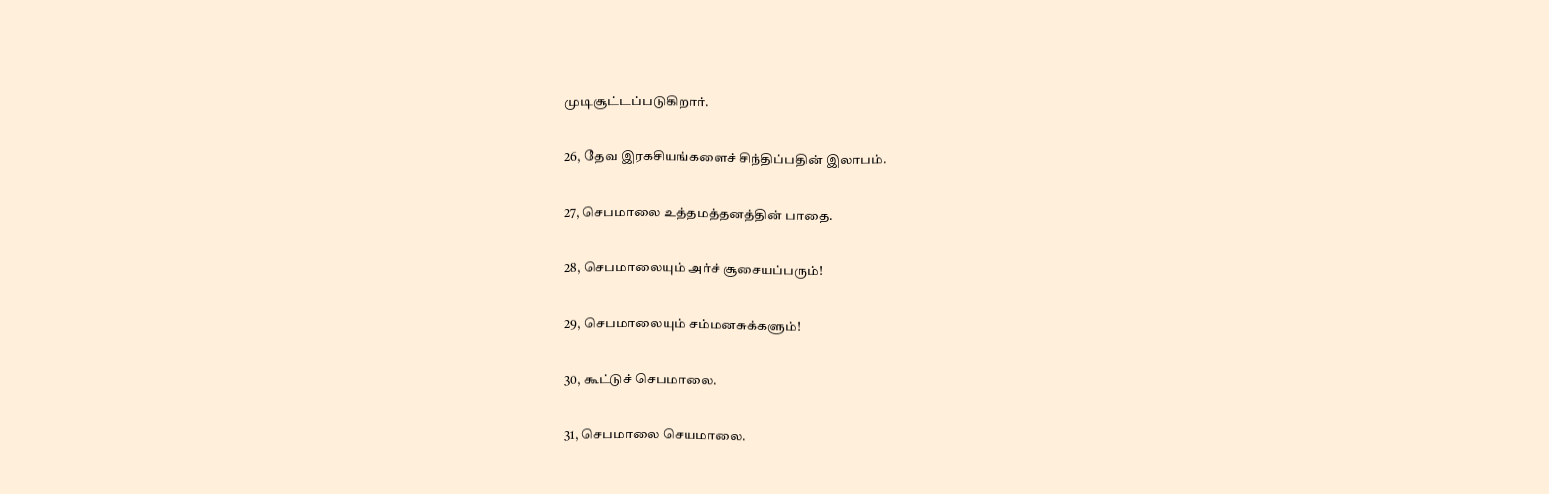முடிசூட்டப்படுகிறார்.

26, தேவ இரகசியங்களைச் சிந்திப்பதின் இலாபம்.

27, செபமாலை உத்தமத்தனத்தின் பாதை.

28, செபமாலையும் அர்ச் சூசையப்பரும்!

29, செபமாலையும் சம்மனசுக்களும்!

30, கூட்டுச் செபமாலை.

31, செபமாலை செயமாலை.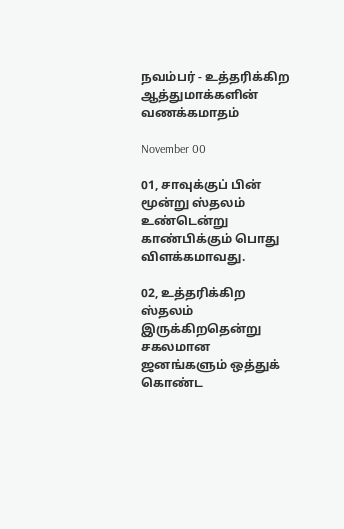நவம்பர் - உத்தரிக்கிற ஆத்துமாக்களின் வணக்கமாதம்

November 00

01, சாவுக்குப் பின் மூன்று ஸ்தலம் உண்டென்று காண்பிக்கும் பொது விளக்கமாவது.

02, உத்தரிக்கிற ஸ்தலம் இருக்கிறதென்று சகலமான ஜனங்களும் ஒத்துக் கொண்ட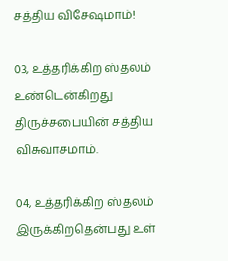சத்திய விசேஷமாம்!

03, உத்தரிக்கிற ஸ்தலம் உண்டென்கிறது திருச்சபையின் சத்திய விசுவாசமாம்.

04, உத்தரிக்கிற ஸ்தலம் இருக்கிறதென்பது உள்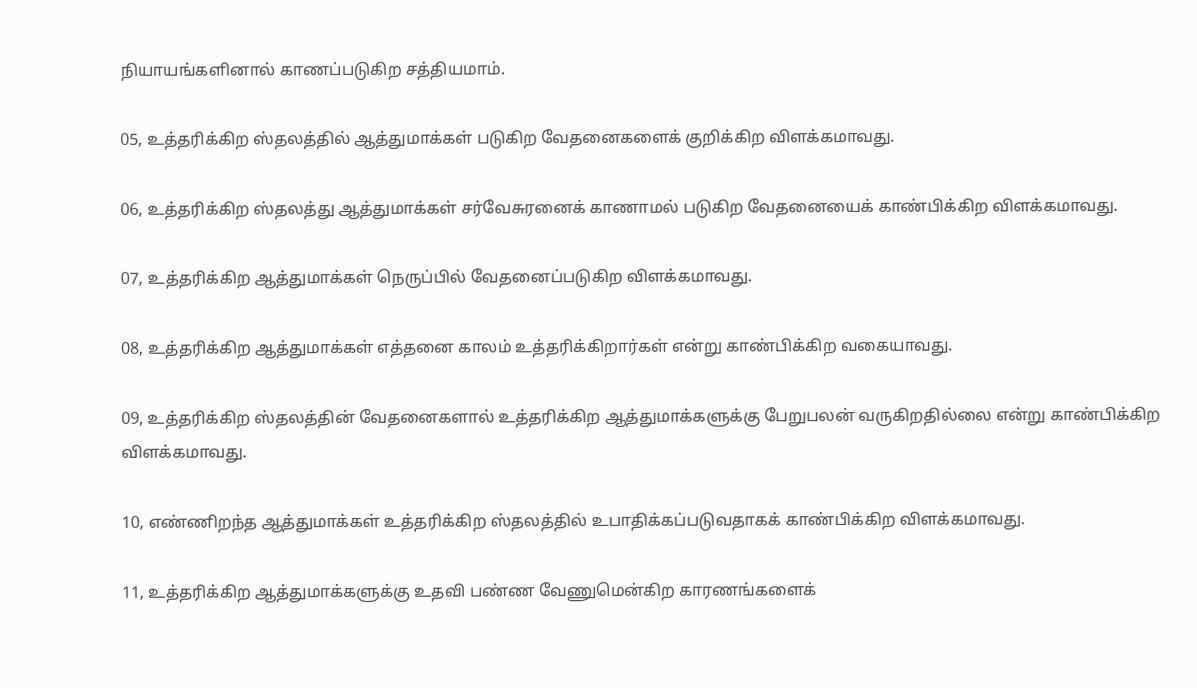நியாயங்களினால் காணப்படுகிற சத்தியமாம்.

05, உத்தரிக்கிற ஸ்தலத்தில் ஆத்துமாக்கள் படுகிற வேதனைகளைக் குறிக்கிற விளக்கமாவது.

06, உத்தரிக்கிற ஸ்தலத்து ஆத்துமாக்கள் சர்வேசுரனைக் காணாமல் படுகிற வேதனையைக் காண்பிக்கிற விளக்கமாவது.

07, உத்தரிக்கிற ஆத்துமாக்கள் நெருப்பில் வேதனைப்படுகிற விளக்கமாவது.

08, உத்தரிக்கிற ஆத்துமாக்கள் எத்தனை காலம் உத்தரிக்கிறார்கள் என்று காண்பிக்கிற வகையாவது.

09, உத்தரிக்கிற ஸ்தலத்தின் வேதனைகளால் உத்தரிக்கிற ஆத்துமாக்களுக்கு பேறுபலன் வருகிறதில்லை என்று காண்பிக்கிற விளக்கமாவது.

10, எண்ணிறந்த ஆத்துமாக்கள் உத்தரிக்கிற ஸ்தலத்தில் உபாதிக்கப்படுவதாகக் காண்பிக்கிற விளக்கமாவது.

11, உத்தரிக்கிற ஆத்துமாக்களுக்கு உதவி பண்ண வேணுமென்கிற காரணங்களைக்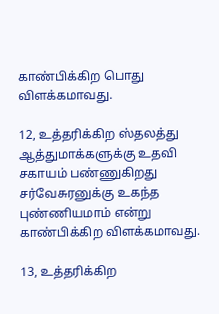காண்பிக்கிற பொது விளக்கமாவது.

12, உத்தரிக்கிற ஸ்தலத்து ஆத்துமாக்களுக்கு உதவி சகாயம் பண்ணுகிறது சர்வேசுரனுக்கு உகந்த புண்ணியமாம் என்று காண்பிக்கிற விளக்கமாவது.

13, உத்தரிக்கிற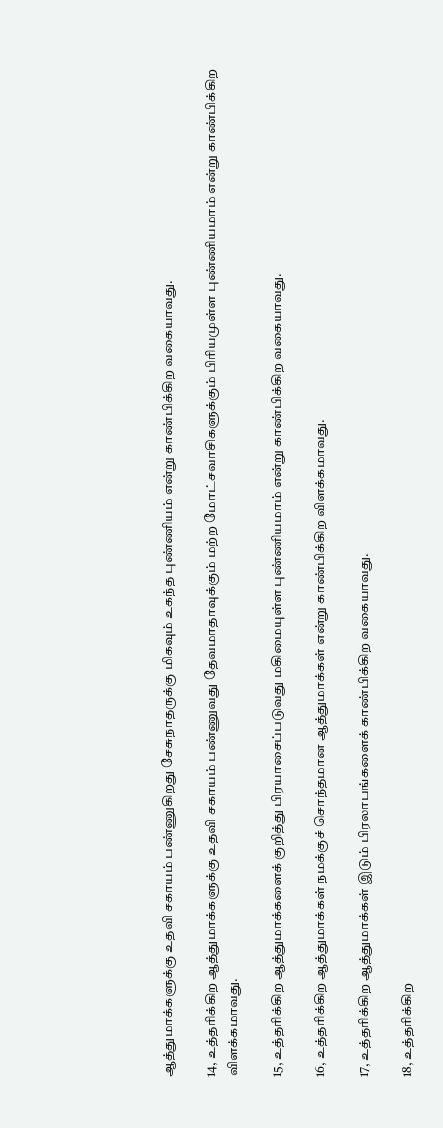ஆத்துமாக்களுக்கு உதவி சகாயம் பண்ணுகிறது சேசுநாதருக்கு மிகவும் உகந்த புண்ணியம் என்று காண்பிக்கிற வகையாவது.

14, உத்தரிக்கிற ஆத்துமாக்களுக்கு உதவி சகாயம் பண்ணுவது தேவமாதாவுக்கும் மற்ற மோட்சவாசிகளுக்கும் பிரியமுள்ள புண்ணியமாம் என்று காண்பிக்கிற விளக்கமாவது.

15, உத்தரிக்கிற ஆத்துமாக்களைக் குறித்து பிரயாசைப்படுவது மகிமையுள்ள புண்ணியமாம் என்று காண்பிக்கிற வகையாவது.

16, உத்தரிக்கிற ஆத்துமாக்கள் நமக்குச் சொந்தமான ஆத்துமாக்கள் என்று காண்பிக்கிற விளக்கமாவது.

17, உத்தரிக்கிற ஆத்துமாக்கள் இடும் பிரலாபங்களைக் காண்பிக்கிற வகையாவது.

18, உத்தரிக்கிற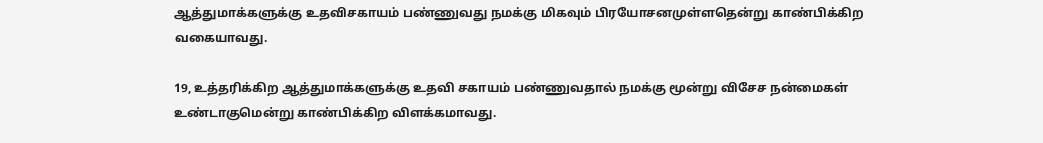ஆத்துமாக்களுக்கு உதவிசகாயம் பண்ணுவது நமக்கு மிகவும் பிரயோசனமுள்ளதென்று காண்பிக்கிற வகையாவது.

19, உத்தரிக்கிற ஆத்துமாக்களுக்கு உதவி சகாயம் பண்ணுவதால் நமக்கு மூன்று விசேச நன்மைகள் உண்டாகுமென்று காண்பிக்கிற விளக்கமாவது.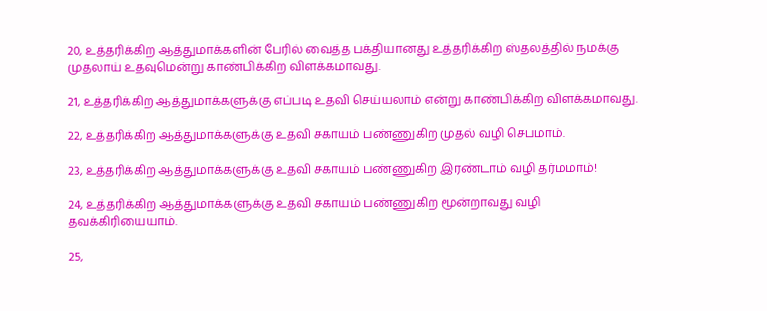20, உத்தரிக்கிற ஆத்துமாக்களின் பேரில் வைத்த பக்தியானது உத்தரிக்கிற ஸ்தலத்தில் நமக்கு முதலாய் உதவுமென்று காண்பிக்கிற விளக்கமாவது.

21, உத்தரிக்கிற ஆத்துமாக்களுக்கு எப்படி உதவி செய்யலாம் என்று காண்பிக்கிற விளக்கமாவது.

22, உத்தரிக்கிற ஆத்துமாக்களுக்கு உதவி சகாயம் பண்ணுகிற முதல் வழி செபமாம்.

23, உத்தரிக்கிற ஆத்துமாக்களுக்கு உதவி சகாயம் பண்ணுகிற இரண்டாம் வழி தர்மமாம்!

24, உத்தரிக்கிற ஆத்துமாக்களுக்கு உதவி சகாயம் பண்ணுகிற மூன்றாவது வழி தவக்கிரியையாம்.

25,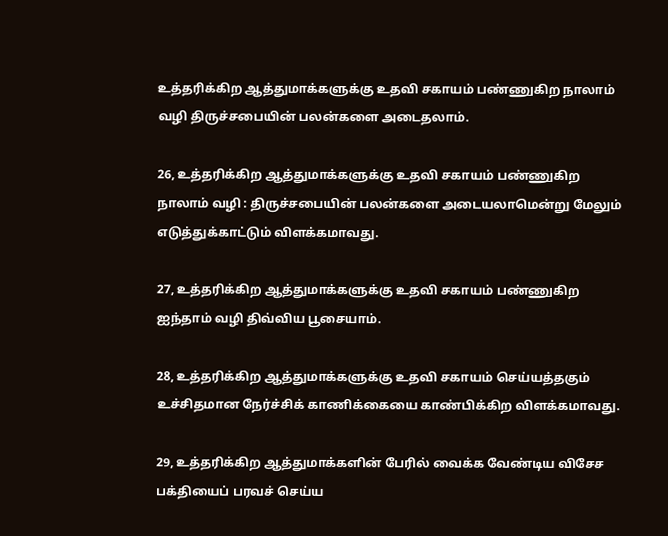உத்தரிக்கிற ஆத்துமாக்களுக்கு உதவி சகாயம் பண்ணுகிற நாலாம் வழி திருச்சபையின் பலன்களை அடைதலாம்.

26, உத்தரிக்கிற ஆத்துமாக்களுக்கு உதவி சகாயம் பண்ணுகிற நாலாம் வழி : திருச்சபையின் பலன்களை அடையலாமென்று மேலும் எடுத்துக்காட்டும் விளக்கமாவது.

27, உத்தரிக்கிற ஆத்துமாக்களுக்கு உதவி சகாயம் பண்ணுகிற ஐந்தாம் வழி திவ்விய பூசையாம்.

28, உத்தரிக்கிற ஆத்துமாக்களுக்கு உதவி சகாயம் செய்யத்தகும் உச்சிதமான நேர்ச்சிக் காணிக்கையை காண்பிக்கிற விளக்கமாவது.

29, உத்தரிக்கிற ஆத்துமாக்களின் பேரில் வைக்க வேண்டிய விசேச பக்தியைப் பரவச் செய்ய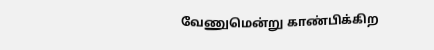வேணுமென்று காண்பிக்கிற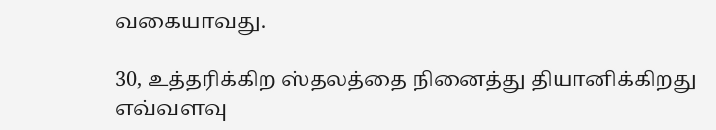வகையாவது.

30, உத்தரிக்கிற ஸ்தலத்தை நினைத்து தியானிக்கிறது எவ்வளவு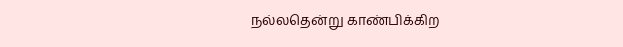நல்லதென்று காண்பிக்கிற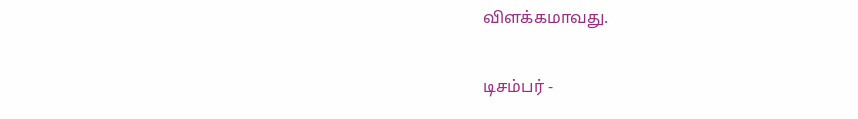விளக்கமாவது.

டிசம்பர் -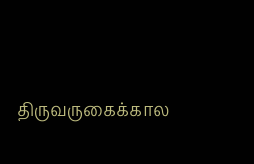திருவருகைக்கால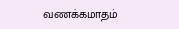வணக்கமாதம்